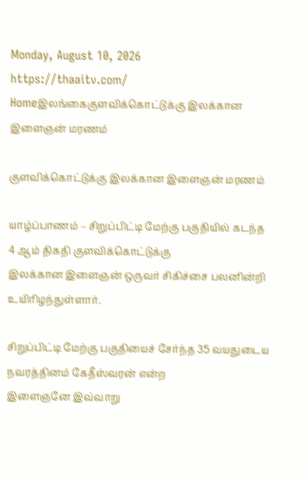Monday, August 10, 2026
https://thaaitv.com/
Homeஇலங்கைகுளவிக்கொட்டுக்கு இலக்கான இளைஞன் மரணம்

குளவிக்கொட்டுக்கு இலக்கான இளைஞன் மரணம்

யாழ்ப்பாணம் – சிறுப்பிட்டி மேற்கு பகுதியில் கடந்த 4 ஆம் திகதி குளவிக்கொட்டுக்கு
இலக்கான இளைஞன் ஒருவர் சிகிச்சை பலனின்றி உயிரிழந்துள்ளார்.

சிறுப்பிட்டி மேற்கு பகுதியைச் சேர்ந்த 35 வயதுடைய நவரத்தினம் கேதீஸ்வரன் என்ற
இளைஞனே இவ்வாறு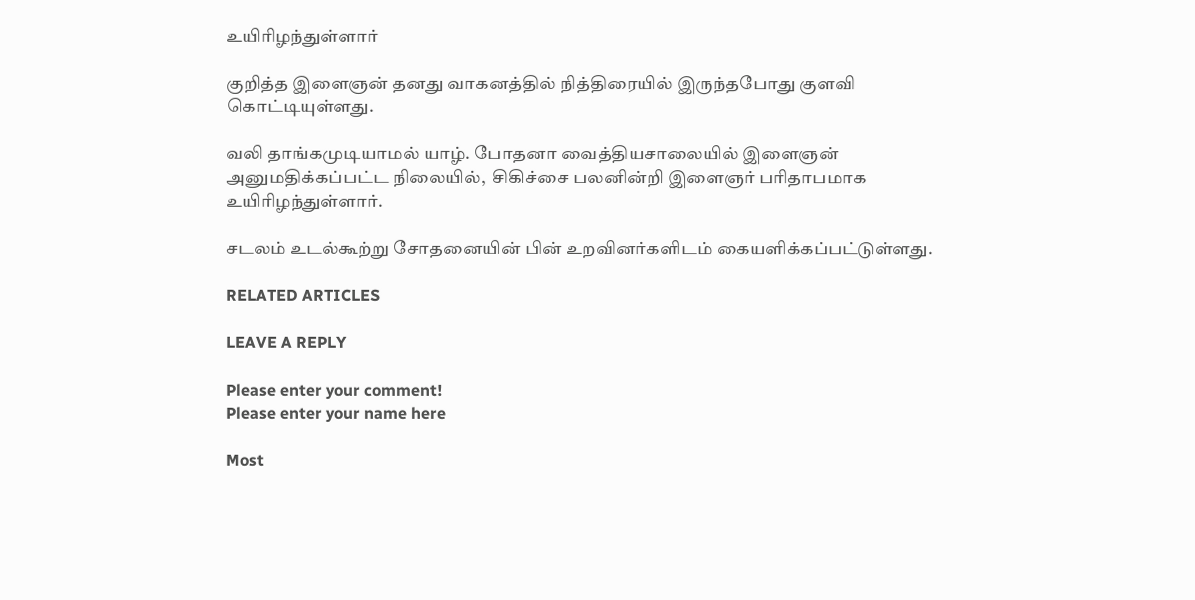உயிரிழந்துள்ளார்

குறித்த இளைஞன் தனது வாகனத்தில் நித்திரையில் இருந்தபோது குளவி கொட்டியுள்ளது.

வலி தாங்கமுடியாமல் யாழ். போதனா வைத்தியசாலையில் இளைஞன் அனுமதிக்கப்பட்ட நிலையில்,  சிகிச்சை பலனின்றி இளைஞர் பரிதாபமாக உயிரிழந்துள்ளார்.

சடலம் உடல்கூற்று சோதனையின் பின் உறவினர்களிடம் கையளிக்கப்பட்டுள்ளது.

RELATED ARTICLES

LEAVE A REPLY

Please enter your comment!
Please enter your name here

Most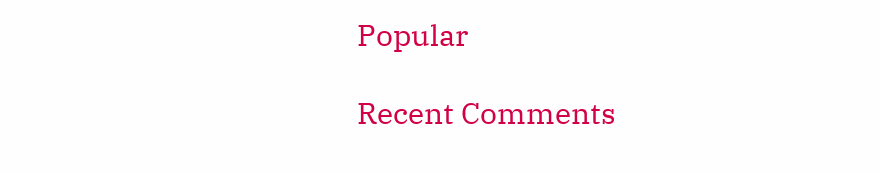Popular

Recent Comments